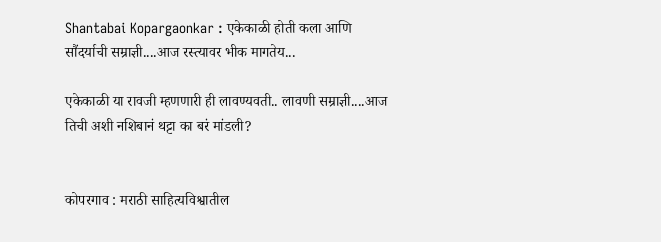Shantabai Kopargaonkar : एकेकाळी होती कला आणि सौंदर्याची सम्राज्ञी....आज रस्त्यावर भीक मागतेय...

एकेकाळी या रावजी म्हणणारी ही लावण्यवती.. लावणी सम्राज्ञी....आज तिची अशी नशिबानं थट्टा का बरं मांडली?


कोपरगाव : मराठी साहित्यविश्वातील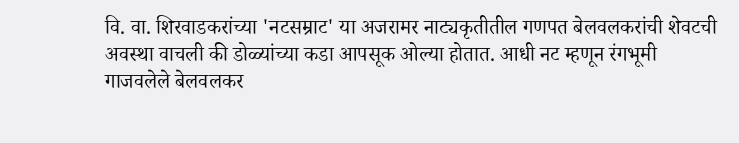वि. वा. शिरवाडकरांच्या 'नटसम्राट' या अजरामर नाट्यकृतीतील गणपत बेलवलकरांची शेवटची अवस्था वाचली की डोळ्यांच्या कडा आपसूक ओल्या होतात. आधी नट म्हणून रंगभूमी गाजवलेले बेलवलकर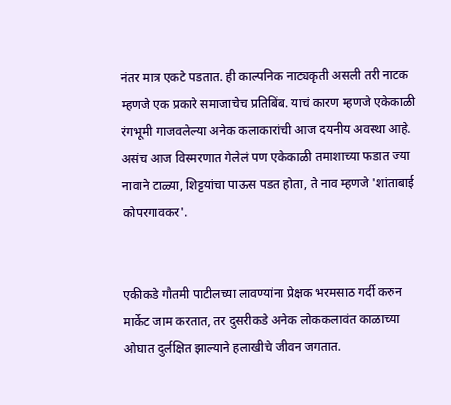नंतर मात्र एकटे पडतात. ही काल्पनिक नाट्यकृती असली तरी नाटक म्हणजे एक प्रकारे समाजाचेच प्रतिबिंब. याचं कारण म्हणजे एकेकाळी रंगभूमी गाजवलेल्या अनेक कलाकारांची आज दयनीय अवस्था आहे. असंच आज विस्मरणात गेलेलं पण एकेकाळी तमाशाच्या फडात ज्या नावाने टाळ्या, शिट्टयांचा पाऊस पडत होता, ते नाव म्हणजे 'शांताबाई कोपरगावकर'.


एकीकडे गौतमी पाटीलच्या लावण्यांना प्रेक्षक भरमसाठ गर्दी करुन मार्केट जाम करतात, तर दुसरीकडे अनेक लोककलावंत काळाच्या ओघात दुर्लक्षित झाल्याने हलाखीचे जीवन जगतात.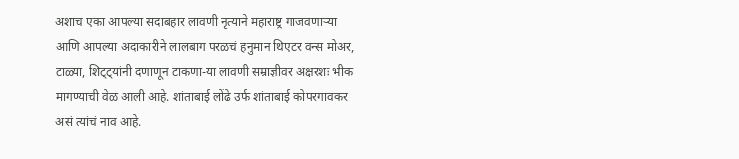अशाच एका आपल्या सदाबहार लावणी नृत्याने महाराष्ट्र गाजवणाऱ्या आणि आपल्या अदाकारीने लालबाग परळचं हनुमान थिएटर वन्स मोअर, टाळ्या, शिट्ट्यांनी दणाणून टाकणा-या लावणी सम्राज्ञीवर अक्षरशः भीक मागण्याची वेळ आली आहे. शांताबाई लोंढे उर्फ शांताबाई कोपरगावकर असं त्यांचं नाव आहे.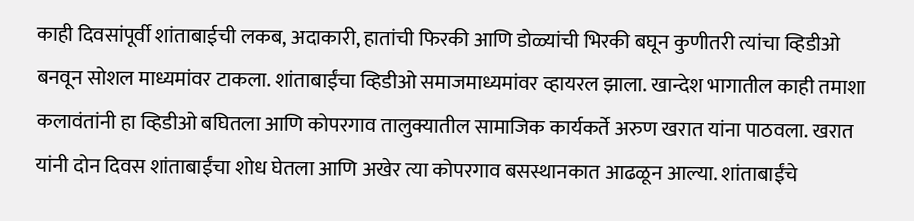काही दिवसांपूर्वी शांताबाईची लकब, अदाकारी, हातांची फिरकी आणि डोळ्यांची भिरकी बघून कुणीतरी त्यांचा व्हिडीओ बनवून सोशल माध्यमांवर टाकला. शांताबाईंचा व्हिडीओ समाजमाध्यमांवर व्हायरल झाला. खान्देश भागातील काही तमाशा कलावंतांनी हा व्हिडीओ बघितला आणि कोपरगाव तालुक्यातील सामाजिक कार्यकर्ते अरुण खरात यांना पाठवला. खरात यांनी दोन दिवस शांताबाईंचा शोध घेतला आणि अखेर त्या कोपरगाव बसस्थानकात आढळून आल्या. शांताबाईंचे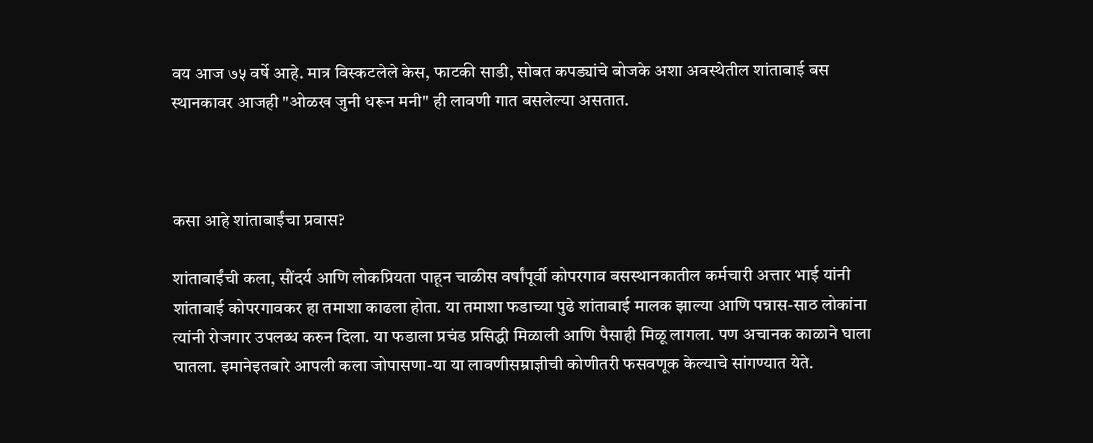वय आज ७५ वर्षे आहे. मात्र विस्कटलेले केस, फाटकी साडी, सोबत कपड्यांचे बोजके अशा अवस्थेतील शांताबाई बस स्थानकावर आजही "ओळख जुनी धरून मनी" ही लावणी गात बसलेल्या असतात.



कसा आहे शांताबाईंचा प्रवास?

शांताबाईंची कला, सौंदर्य आणि लोकप्रियता पाहून चाळीस वर्षांपूर्वी कोपरगाव बसस्थानकातील कर्मचारी अत्तार भाई यांनी शांताबाई कोपरगावकर हा तमाशा काढला होता. या तमाशा फडाच्या पुढे शांताबाई मालक झाल्या आणि पन्नास-साठ लोकांना त्यांनी रोजगार उपलब्ध करुन दिला. या फडाला प्रचंड प्रसिद्धी मिळाली आणि पैसाही मिळू लागला. पण अचानक काळाने घाला घातला. इमानेइतबारे आपली कला जोपासणा-या या लावणीसम्राज्ञीची कोणीतरी फसवणूक केल्याचे सांगण्यात येते.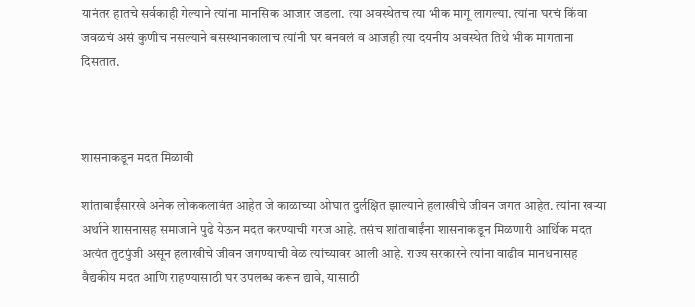यानंतर हातचे सर्वकाही गेल्याने त्यांना मानसिक आजार जडला. त्या अवस्थेतच त्या भीक मागू लागल्या. त्यांना घरचं किंवा जवळचं असं कुणीच नसल्याने बसस्थानकालाच त्यांनी घर बनवलं व आजही त्या दयनीय अवस्थेत तिथे भीक मागताना दिसतात.



शासनाकडून मदत मिळावी

शांताबाईंसारखे अनेक लोककलावंत आहेत जे काळाच्या ओघात दुर्लक्षित झाल्याने हलाखीचे जीवन जगत आहेत. त्यांना खऱ्या अर्थाने शासनासह समाजाने पुढे येऊन मदत करण्याची गरज आहे. तसंच शांताबाईंना शासनाकडून मिळणारी आर्थिक मदत अत्यंत तुटपुंजी असून हलाखीचे जीवन जगण्याची वेळ त्यांच्यावर आली आहे. राज्य सरकारने त्यांना वाढीव मानधनासह वैद्यकीय मदत आणि राहण्यासाठी घर उपलब्ध करून द्यावे, यासाठी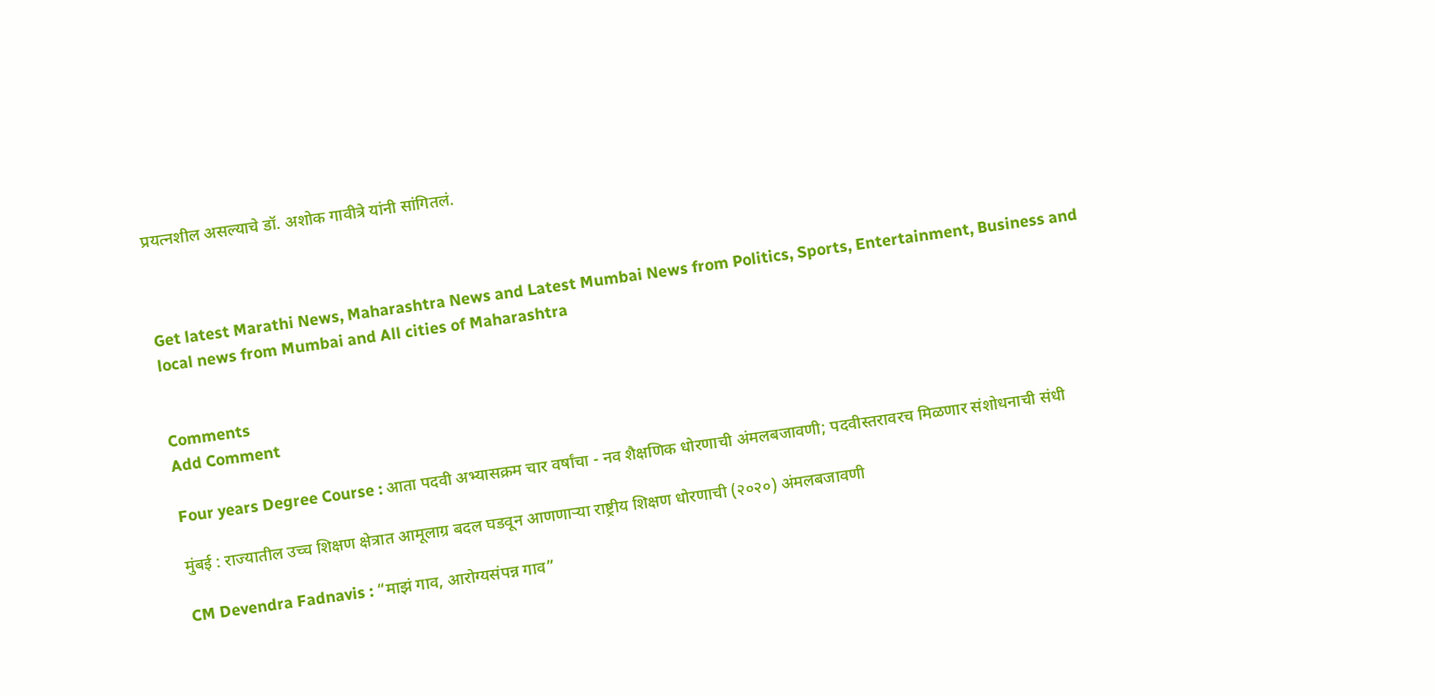प्रयत्नशील असल्याचे डॉ. अशोक गावीत्रे यांनी सांगितलं.



Get latest Marathi News, Maharashtra News and Latest Mumbai News from Politics, Sports, Entertainment, Business and local news from Mumbai and All cities of Maharashtra


Comments
Add Comment

Four years Degree Course : आता पदवी अभ्यासक्रम चार वर्षांचा - नव शैक्षणिक धोरणाची अंमलबजावणी; पदवीस्तरावरच मिळणार संशोधनाची संधी

मुंबई : राज्यातील उच्च शिक्षण क्षेत्रात आमूलाग्र बदल घडवून आणणाऱ्या राष्ट्रीय शिक्षण धोरणाची (२०२०) अंमलबजावणी

CM Devendra Fadnavis : “माझं गाव, आरोग्यसंपन्न गाव”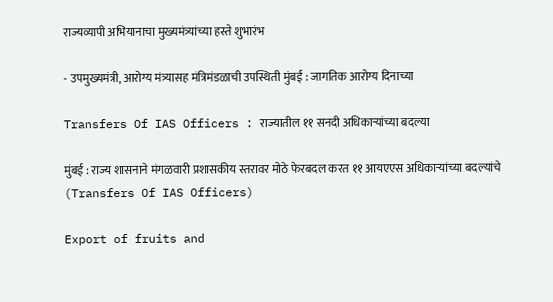राज्यव्यापी अभियानाचा मुख्यमंत्र्यांच्या हस्ते शुभारंभ

- उपमुख्यमंत्री, आरोग्य मंत्र्यासह मंत्रिमंडळाची उपस्थिती मुंबई : जागतिक आरोग्य दिनाच्या

Transfers Of IAS Officers : राज्यातील ११ सनदी अधिकाऱ्यांच्या बदल्या

मुंबई : राज्य शासनाने मंगळवारी प्रशासकीय स्तरावर मोठे फेरबदल करत ११ आयएएस अधिकाऱ्यांच्या बदल्यांचे (Transfers Of IAS Officers)

Export of fruits and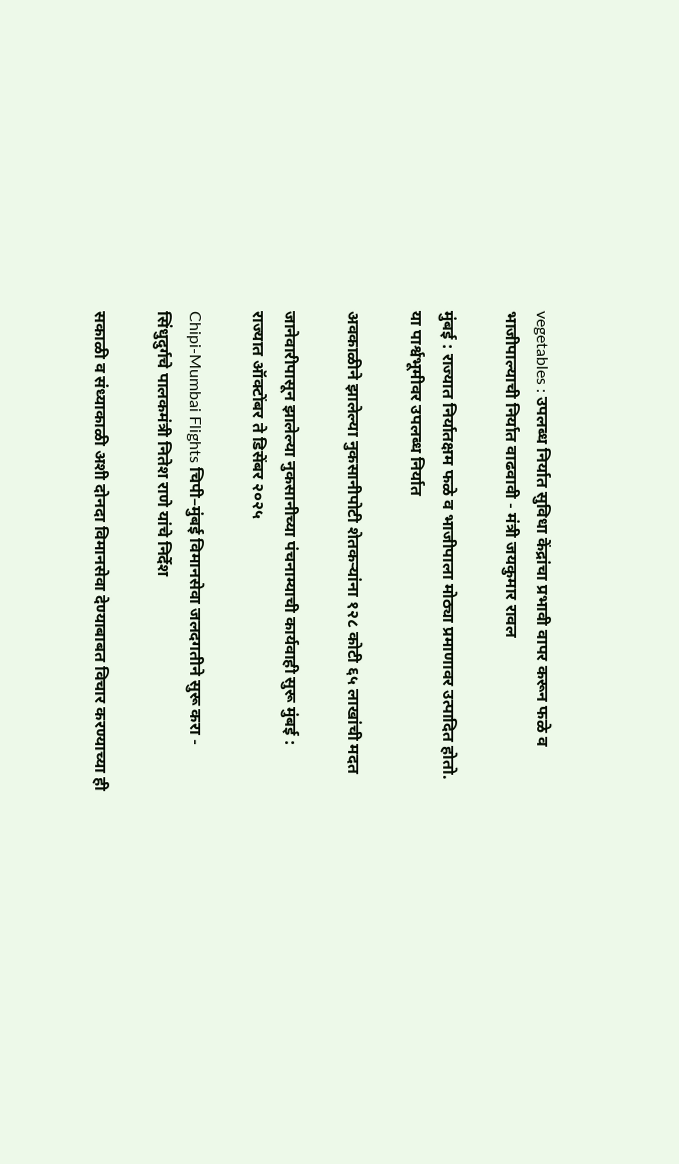vegetables : उपलब्ध निर्यात सुविधा केंद्रांचा प्रभावी वापर करून फळे व भाजीपाल्याची निर्यात वाढवावी - मंत्री जयकुमार रावल

मुंबई : राज्यात निर्यातक्षम फळे व भाजीपाला मोठ्या प्रमाणावर उत्पादित होतो. या पार्श्वभूमीवर उपलब्ध निर्यात

अवकाळीने झालेल्या नुकसानीपोटी शेतकऱ्यांना १२८ कोटी ६५ लाखांची मदत

जानेवारीपासून झालेल्या नुकसानीच्या पंचनाम्याची कार्यवाही सुरू मुंबई : राज्यात ऑक्टोंबर ते डिसेंबर २०२५

Chipi-Mumbai Flights चिपी–मुंबई विमानसेवा जलदगतीने सुरू करा - सिंधुदुर्गचे पालकमंत्री नितेश राणे यांचे निर्देश

सकाळी व संध्याकाळी अशी दोनदा विमानसेवा देण्याबाबत विचार करण्याच्या ही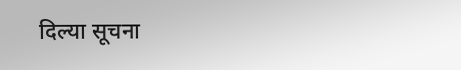दिल्या सूचना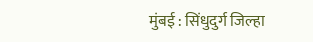मुंबई : सिंधुदुर्ग जिल्हा